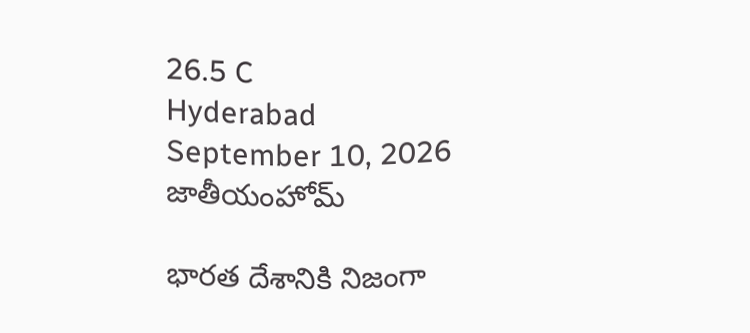26.5 C
Hyderabad
September 10, 2026
జాతీయంహోమ్

భారత దేశానికి నిజంగా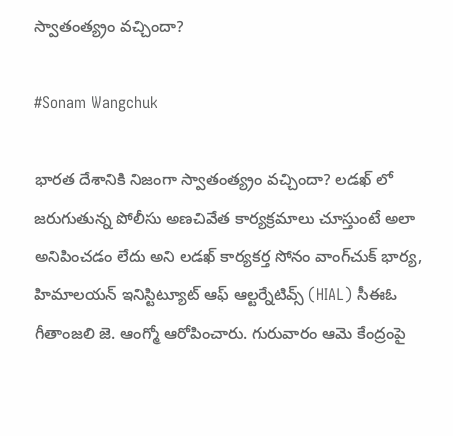స్వాతంత్య్రం వచ్చిందా?

#Sonam Wangchuk

భారత దేశానికి నిజంగా స్వాతంత్య్రం వచ్చిందా? లడఖ్ లో జరుగుతున్న పోలీసు అణచివేత కార్యక్రమాలు చూస్తుంటే అలా అనిపించడం లేదు అని లడఖ్ కార్యకర్త సోనం వాంగ్‌చుక్ భార్య, హిమాలయన్ ఇనిస్టిట్యూట్ ఆఫ్ ఆల్టర్నేటివ్స్ (HIAL) సీఈఓ గీతాంజలి జె. ఆంగ్మో ఆరోపించారు. గురువారం ఆమె కేంద్రంపై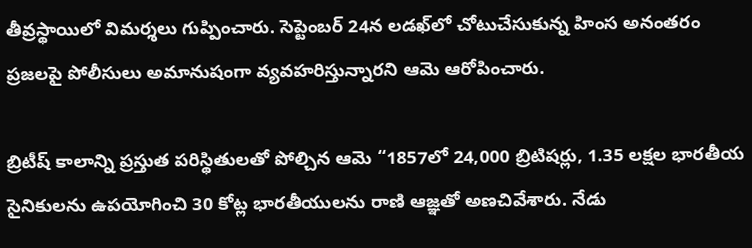తీవ్రస్థాయిలో విమర్శలు గుప్పించారు. సెప్టెంబర్ 24న లడఖ్‌లో చోటుచేసుకున్న హింస అనంతరం ప్రజలపై పోలీసులు అమానుషంగా వ్యవహరిస్తున్నారని ఆమె ఆరోపించారు.

బ్రిటీష్ కాలాన్ని ప్రస్తుత పరిస్థితులతో పోల్చిన ఆమె “1857లో 24,000 బ్రిటిషర్లు, 1.35 లక్షల భారతీయ సైనికులను ఉపయోగించి 30 కోట్ల భారతీయులను రాణి ఆజ్ఞతో అణచివేశారు. నేడు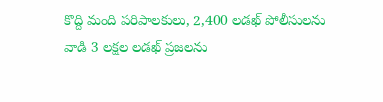కొద్ది మంది పరిపాలకులు, 2,400 లడఖ్ పోలీసులను వాడి 3 లక్షల లడఖ్ ప్రజలను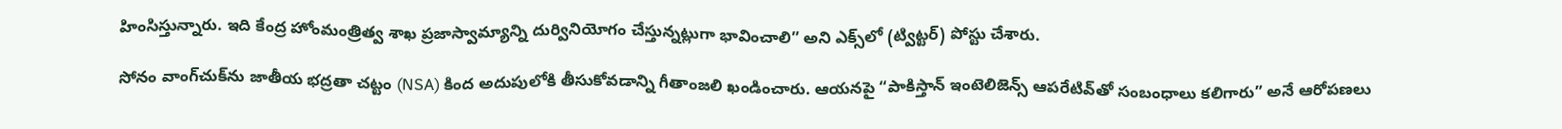హింసిస్తున్నారు. ఇది కేంద్ర హోంమంత్రిత్వ శాఖ ప్రజాస్వామ్యాన్ని దుర్వినియోగం చేస్తున్నట్లుగా భావించాలి” అని ఎక్స్‌లో (ట్విట్టర్) పోస్టు చేశారు.

సోనం వాంగ్‌చుక్‌ను జాతీయ భద్రతా చట్టం (NSA) కింద అదుపులోకి తీసుకోవడాన్ని గీతాంజలి ఖండించారు. ఆయనపై “పాకిస్తాన్ ఇంటెలిజెన్స్ ఆపరేటివ్‌తో సంబంధాలు కలిగారు” అనే ఆరోపణలు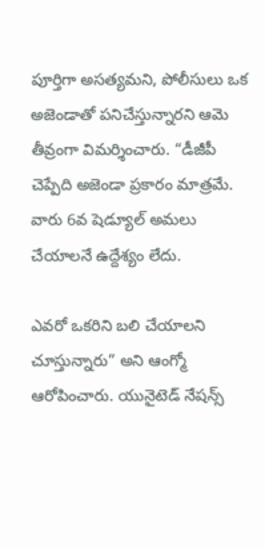పూర్తిగా అసత్యమని, పోలీసులు ఒక అజెండాతో పనిచేస్తున్నారని ఆమె తీవ్రంగా విమర్శించారు. “డీజీపీ చెప్పేది అజెండా ప్రకారం మాత్రమే. వారు 6వ షెడ్యూల్ అమలు చేయాలనే ఉద్దేశ్యం లేదు.

ఎవరో ఒకరిని బలి చేయాలని చూస్తున్నారు” అని ఆంగ్మో ఆరోపించారు. యునైటెడ్ నేషన్స్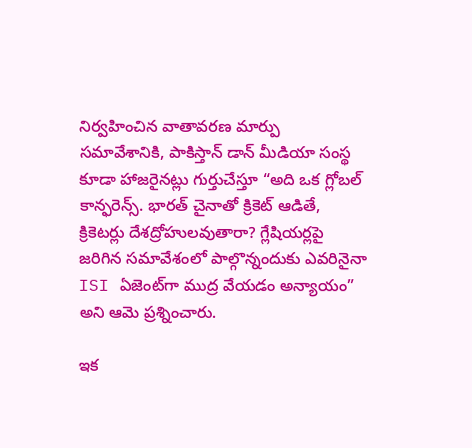నిర్వహించిన వాతావరణ మార్పు సమావేశానికి, పాకిస్తాన్ డాన్ మీడియా సంస్థ కూడా హాజరైనట్లు గుర్తుచేస్తూ “అది ఒక గ్లోబల్ కాన్ఫరెన్స్. భారత్ చైనాతో క్రికెట్ ఆడితే, క్రికెటర్లు దేశద్రోహులవుతారా? గ్లేషియర్లపై జరిగిన సమావేశంలో పాల్గొన్నందుకు ఎవరినైనా ISI ఏజెంట్‌గా ముద్ర వేయడం అన్యాయం” అని ఆమె ప్రశ్నించారు.

ఇక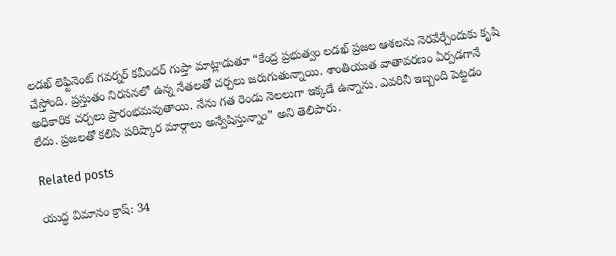లడఖ్ లెఫ్టినెంట్ గవర్నర్ కవీందర్ గుప్తా మాట్లాడుతూ “కేంద్ర ప్రభుత్వం లడఖ్ ప్రజల ఆశలను నెరవేర్చేందుకు కృషి చేస్తోంది. ప్రస్తుతం నిరసనలో ఉన్న నేతలతో చర్చలు జరుగుతున్నాయి. శాంతియుత వాతావరణం ఏర్పడగానే అధికారిక చర్చలు ప్రారంభమవుతాయి. నేను గత రెండు నెలలుగా ఇక్కడే ఉన్నాను. ఎవరినీ ఇబ్బంది పెట్టడం లేదు. ప్రజలతో కలిసి పరిష్కార మార్గాలు అన్వేషిస్తున్నాం” అని తెలిపారు.

Related posts

యుద్ధ విమానం క్రాష్: 34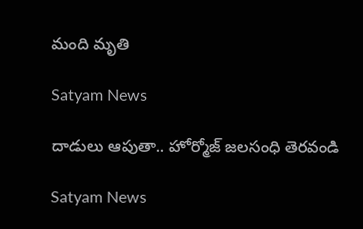మంది మృతి

Satyam News

దాడులు ఆపుతా.. హోర్మోజ్ జలసంధి తెరవండి

Satyam News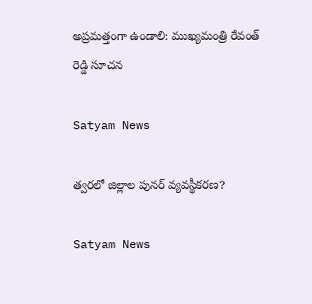అప్ర‌మ‌త్తంగా ఉండాలి: ముఖ్య‌మంత్రి రేవంత్ రెడ్డి సూచ‌న‌

Satyam News

త్వరలో జిల్లాల పునర్ వ్యవస్థీకరణ?

Satyam News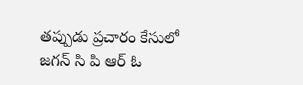తప్పుడు ప్రచారం కేసులో జగన్ సి పి ఆర్ ఓ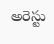అరెస్టు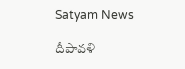Satyam News

దీపావళి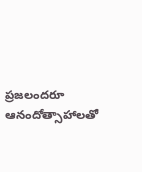ప్రజలందరూ ఆనందోత్సాహాలతో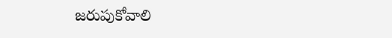జరుపుకోవాలి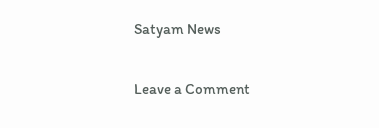Satyam News

Leave a Comment